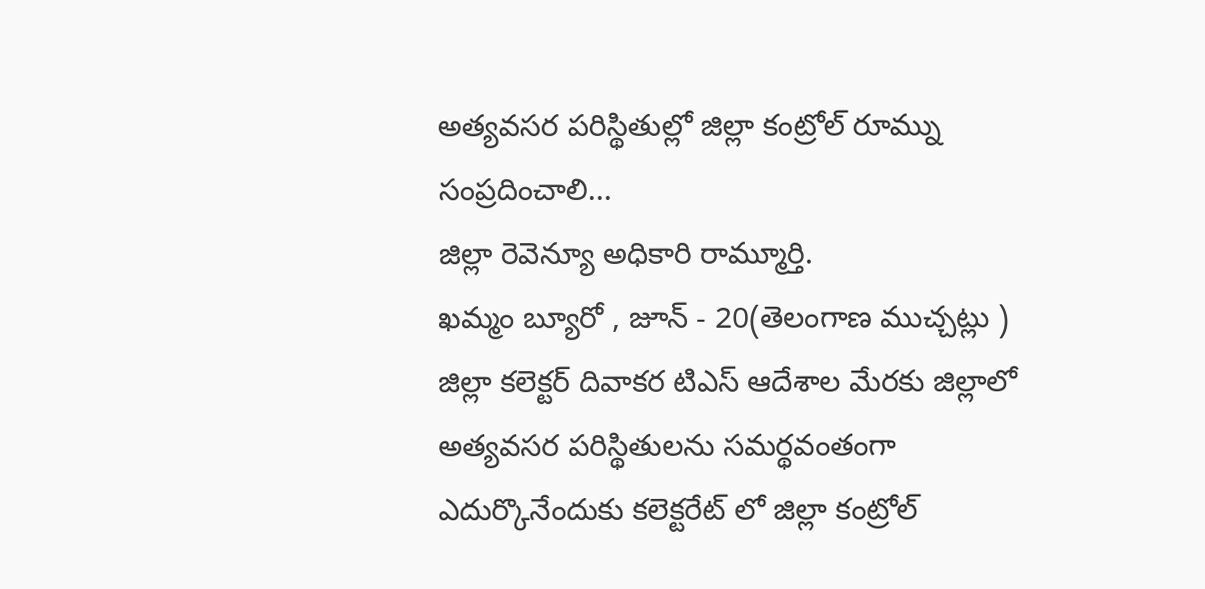అత్యవసర పరిస్థితుల్లో జిల్లా కంట్రోల్ రూమ్ను సంప్రదించాలి...
జిల్లా రెవెన్యూ అధికారి రామ్మూర్తి.
ఖమ్మం బ్యూరో , జూన్ - 20(తెలంగాణ ముచ్చట్లు )
జిల్లా కలెక్టర్ దివాకర టిఎస్ ఆదేశాల మేరకు జిల్లాలో అత్యవసర పరిస్థితులను సమర్థవంతంగా ఎదుర్కొనేందుకు కలెక్టరేట్ లో జిల్లా కంట్రోల్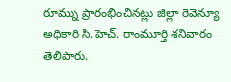రూమ్ను ప్రారంభించినట్లు జిల్లా రెవెన్యూ అధికారి సి.హెచ్. రాంమూర్తి శనివారం తెలిపారు.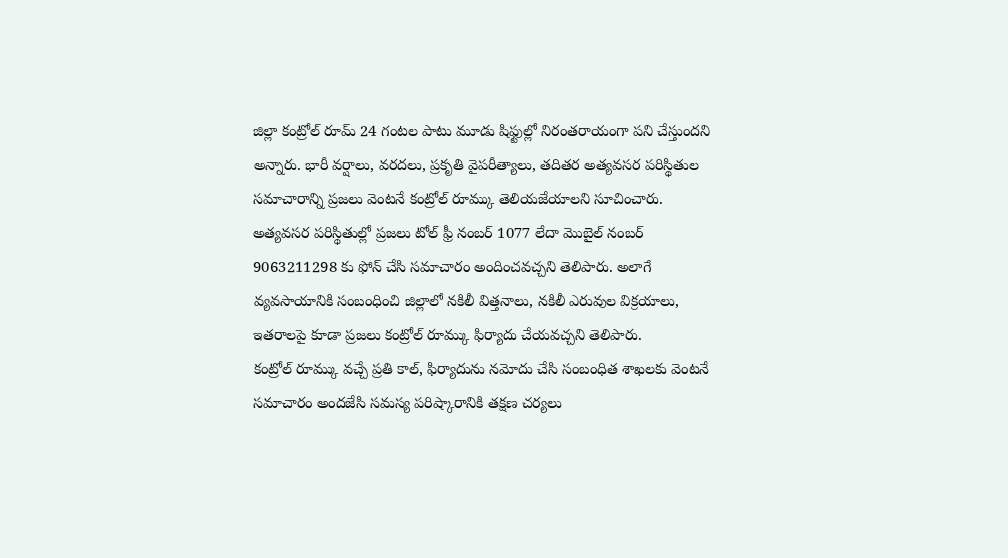జిల్లా కంట్రోల్ రూమ్ 24 గంటల పాటు మూడు షిఫ్టుల్లో నిరంతరాయంగా పని చేస్తుందని అన్నారు. భారీ వర్షాలు, వరదలు, ప్రకృతి వైపరీత్యాలు, తదితర అత్యవసర పరిస్థితుల సమాచారాన్ని ప్రజలు వెంటనే కంట్రోల్ రూమ్కు తెలియజేయాలని సూచించారు.
అత్యవసర పరిస్థితుల్లో ప్రజలు టోల్ ఫ్రీ నంబర్ 1077 లేదా మొబైల్ నంబర్ 9063211298 కు ఫోన్ చేసి సమాచారం అందించవచ్చని తెలిపారు. అలాగే వ్యవసాయానికి సంబంధించి జిల్లాలో నకిలీ విత్తనాలు, నకిలీ ఎరువుల విక్రయాలు, ఇతరాలపై కూడా ప్రజలు కంట్రోల్ రూమ్కు ఫిర్యాదు చేయవచ్చని తెలిపారు.
కంట్రోల్ రూమ్కు వచ్చే ప్రతి కాల్, ఫిర్యాదును నమోదు చేసి సంబంధిత శాఖలకు వెంటనే సమాచారం అందజేసి సమస్య పరిష్కారానికి తక్షణ చర్యలు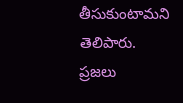తీసుకుంటామని తెలిపారు. ప్రజలు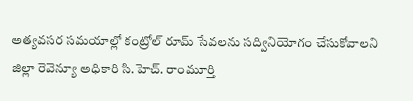అత్యవసర సమయాల్లో కంట్రోల్ రూమ్ సేవలను సద్వినియోగం చేసుకోవాలని జిల్లా రెవెన్యూ అధికారి సి.హెచ్. రాంమూర్తి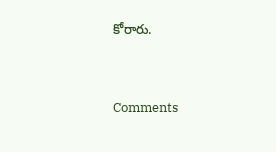కోరారు.


Comments